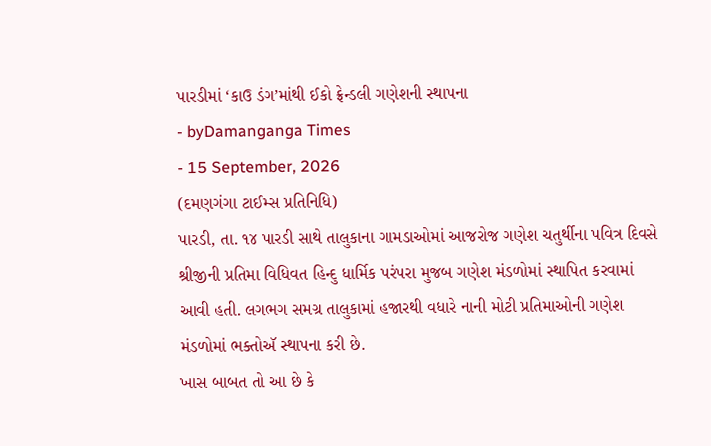પારડીમાં ‘કાઉ ડંગ’માંથી ઈકો ફ્રેન્ડલી ગણેશની સ્થાપના
- byDamanganga Times
- 15 September, 2026
(દમણગંગા ટાઈમ્સ પ્રતિનિધિ)
પારડી, તા. ૧૪ પારડી સાથે તાલુકાના ગામડાઓમાં આજરોજ ગણેશ ચતુર્થીના પવિત્ર દિવસે શ્રીજીની પ્રતિમા વિધિવત હિન્દુ ધાર્મિક પરંપરા મુજબ ગણેશ મંડળોમાં સ્થાપિત કરવામાં આવી હતી. લગભગ સમગ્ર તાલુકામાં હજારથી વધારે નાની મોટી પ્રતિમાઓની ગણેશ મંડળોમાં ભક્તોઍ સ્થાપના કરી છે.
ખાસ બાબત તો આ છે કે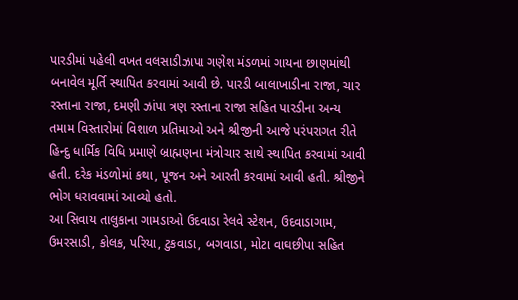પારડીમાં પહેલી વખત વલસાડીઝાપા ગણેશ મંડળમાં ગાયના છાણમાંથી બનાવેલ મૂર્તિ સ્થાપિત કરવામાં આવી છે. પારડી બાલાખાડીના રાજા, ચાર રસ્તાના રાજા, દમણી ઝાંપા ત્રણ રસ્તાના રાજા સહિત પારડીના અન્ય તમામ વિસ્તારોમાં વિશાળ પ્રતિમાઓ અને શ્રીજીની આજે પરંપરાગત રીતે હિન્દુ ધાર્મિક વિધિ પ્રમાણે બ્રાહ્મણના મંત્રોચાર સાથે સ્થાપિત કરવામાં આવી હતી. દરેક મંડળોમાં કથા, પૂજન અને આરતી કરવામાં આવી હતી. શ્રીજીને ભોગ ધરાવવામાં આવ્યો હતો.
આ સિવાય તાલુકાના ગામડાઓ ઉદવાડા રેલવે સ્ટેશન, ઉદવાડાગામ, ઉમરસાડી, કોલક, પરિયા, ટુકવાડા, બગવાડા, મોટા વાઘછીપા સહિત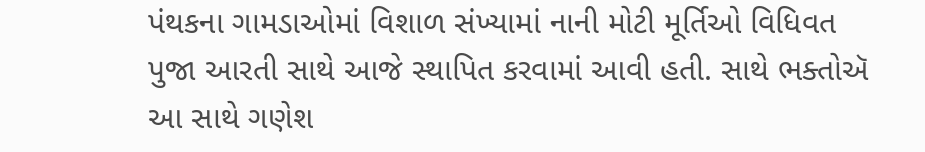પંથકના ગામડાઓમાં વિશાળ સંખ્યામાં નાની મોટી મૂર્તિઓ વિધિવત પુજા આરતી સાથે આજે સ્થાપિત કરવામાં આવી હતી. સાથે ભક્તોઍ આ સાથે ગણેશ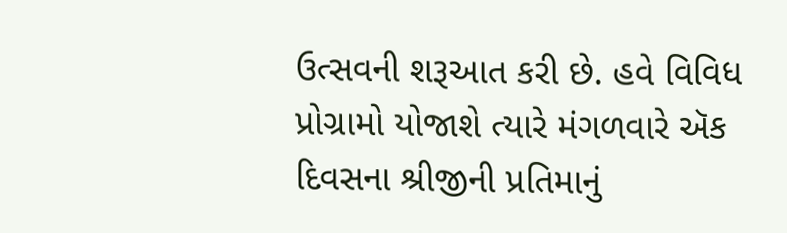ઉત્સવની શરૂઆત કરી છે. હવે વિવિધ પ્રોગ્રામો યોજાશે ત્યારે મંગળવારે ઍક દિવસના શ્રીજીની પ્રતિમાનું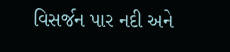વિસર્જન પાર નદી અને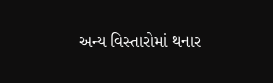અન્ય વિસ્તારોમાં થનાર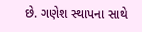છે. ગણેશ સ્થાપના સાથે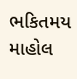ભકિતમય માહોલ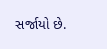સર્જાયો છે.